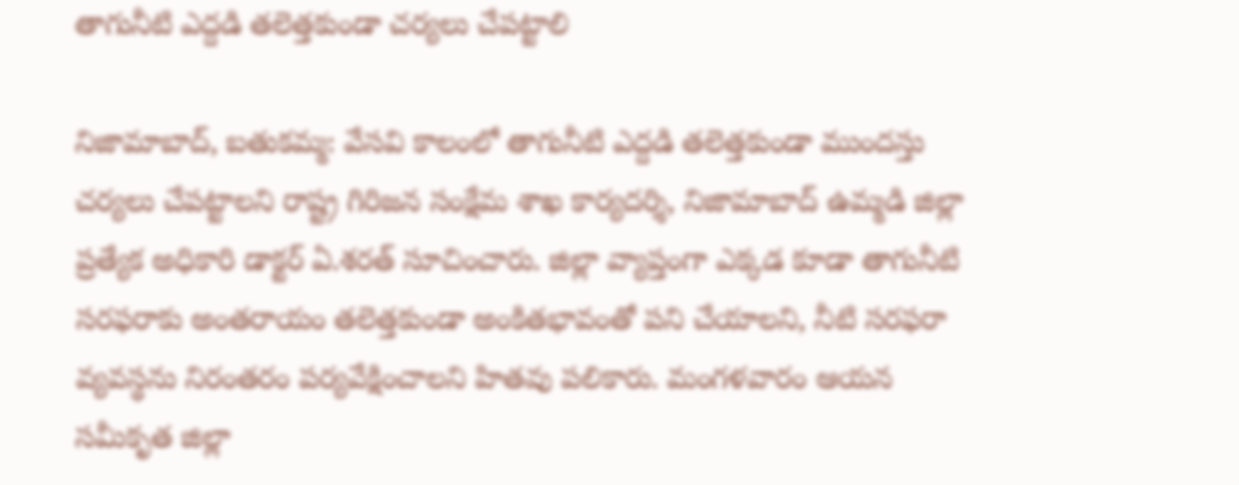తాగునీటి ఎద్దడి తలెత్తకుండా చర్యలు చేపట్టాలి

నిజామాబాద్, బతుకమ్మ: వేసవి కాలంలో తాగునీటి ఎద్దడి తలెత్తకుండా ముందస్తు చర్యలు చేపట్టాలని రాష్ట్ర గిరిజన సంక్షేమ శాఖ కార్యదర్శి, నిజామాబాద్ ఉమ్మడి జిల్లా ప్రత్యేక అధికారి డాక్టర్ ఏ.శరత్ సూచించారు. జిల్లా వ్యాప్తంగా ఎక్కడ కూడా తాగునీటి సరఫరాకు అంతరాయం తలెత్తకుండా అంకితభావంతో పని చేయాలని, నీటి సరఫరా వ్యవస్థను నిరంతరం పర్యవేక్షించాలని హితవు పలికారు. మంగళవారం ఆయన సమీకృత జిల్లా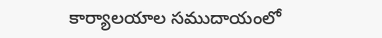కార్యాలయాల సముదాయంలో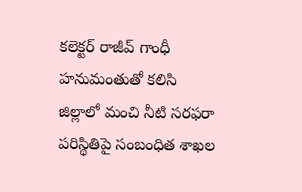కలెక్టర్ రాజీవ్ గాంధీ హనుమంతుతో కలిసి జిల్లాలో మంచి నీటి సరఫరా పరిస్థితిపై సంబంధిత శాఖల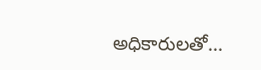అధికారులతో...